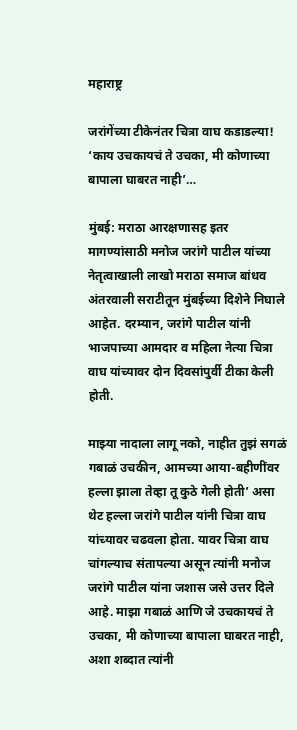महाराष्ट्र

जरांगेंच्या टीकेनंतर चित्रा वाघ कडाडल्या! ‘काय उचकायचं ते उचका, मी कोणाच्या बापाला घाबरत नाही’…

मुंबई: मराठा आरक्षणासह इतर मागण्यांसाठी मनोज जरांगे पाटील यांच्या नेतृत्वाखाली लाखो मराठा समाज बांधव अंतरवाली सराटीतून मुंबईच्या दिशेने निघाले आहेत. दरम्यान, जरांगे पाटील यांनी भाजपाच्या आमदार व महिला नेत्या चित्रा वाघ यांच्यावर दोन दिवसांपुर्वी टीका केली होती.

माझ्या नादाला लागू नको, नाहीत तुझं सगळं गबाळं उचकीन, आमच्या आया-बहीणींवर हल्ला झाला तेव्हा तू कुठे गेली होती’ असा थेट हल्ला जरांगे पाटील यांनी चित्रा वाघ यांच्यावर चढवला होता. यावर चित्रा वाघ चांगल्याच संतापल्या असून त्यांनी मनोज जरांगे पाटील यांना जशास जसे उत्तर दिले आहे. माझा गबाळं आणि जे उचकायचं ते उचका, मी कोणाच्या बापाला घाबरत नाही, अशा शब्दात त्यांनी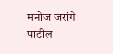मनोज जरांगे पाटील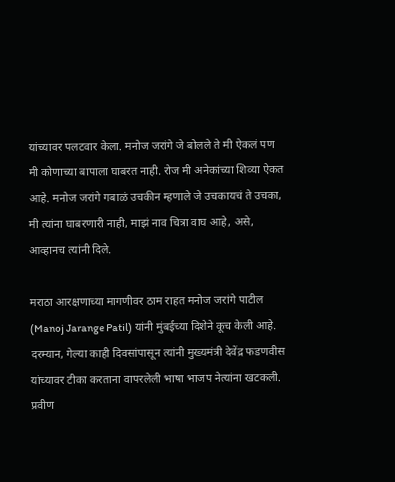यांच्यावर पलटवार केला. मनोज जरांगे जे बोलले ते मी ऐकलं पण मी कोणाच्या बापाला घाबरत नाही. रोज मी अनेकांच्या शिव्या ऐकत आहे. मनोज जरांगे गबाळं उचकीन म्हणाले जे उचकायचं ते उचका, मी त्यांना घाबरणारी नाही, माझं नाव चित्रा वाघ आहे, असे, आव्हानच त्यांनी दिले.

मराठा आरक्षणाच्या मागणीवर ठाम राहत मनोज जरांगे पाटील (Manoj Jarange Patil) यांनी मुंबईच्या दिशेने कूच केली आहे. दरम्यान, गेल्या काही दिवसांपासून त्यांनी मुख्यमंत्री देवेंद्र फडणवीस यांच्यावर टीका करताना वापरलेली भाषा भाजप नेत्यांना खटकली. प्रवीण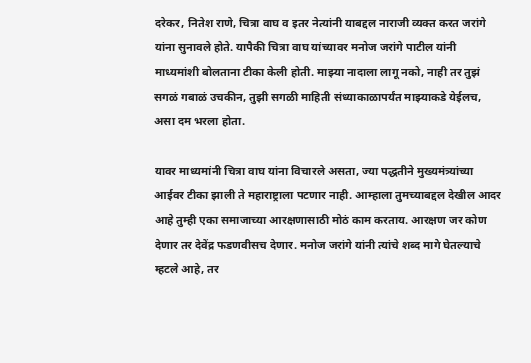दरेकर, नितेश राणे, चित्रा वाघ व इतर नेत्यांनी याबद्दल नाराजी व्यक्त करत जरांगे यांना सुनावले होते. यापैकी चित्रा वाघ यांच्यावर मनोज जरांगे पाटील यांनी माध्यमांशी बोलताना टीका केली होती. माझ्या नादाला लागू नको, नाही तर तुझं सगळं गबाळं उचकीन, तुझी सगळी माहिती संध्याकाळापर्यंत माझ्याकडे येईलच, असा दम भरला होता.

यावर माध्यमांनी चित्रा वाघ यांना विचारले असता, ज्या पद्धतीने मुख्यमंत्र्यांच्या आईवर टीका झाली ते महाराष्ट्राला पटणार नाही. आम्हाला तुमच्याबद्दल देखील आदर आहे तुम्ही एका समाजाच्या आरक्षणासाठी मोठं काम करताय. आरक्षण जर कोण देणार तर देवेंद्र फडणवीसच देणार. मनोज जरांगे यांनी त्यांचे शब्द मागे घेतल्याचे म्हटले आहे, तर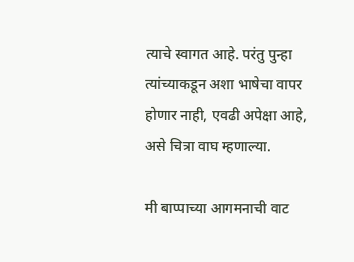त्याचे स्वागत आहे. परंतु पुन्हा त्यांच्याकडून अशा भाषेचा वापर होणार नाही, एवढी अपेक्षा आहे, असे चित्रा वाघ म्हणाल्या.

मी बाप्पाच्या आगमनाची वाट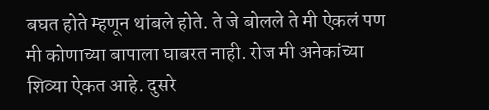बघत होते म्हणून थांबले होते. ते जे बोलले ते मी ऐकलं पण मी कोणाच्या बापाला घाबरत नाही. रोज मी अनेकांच्या शिव्या ऐकत आहे. दुसरे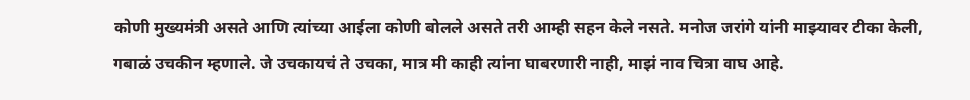कोणी मुख्यमंत्री असते आणि त्यांच्या आईला कोणी बोलले असते तरी आम्ही सहन केले नसते. मनोज जरांगे यांनी माझ्यावर टीका केली, गबाळं उचकीन म्हणाले. जे उचकायचं ते उचका, मात्र मी काही त्यांना घाबरणारी नाही, माझं नाव चित्रा वाघ आहे.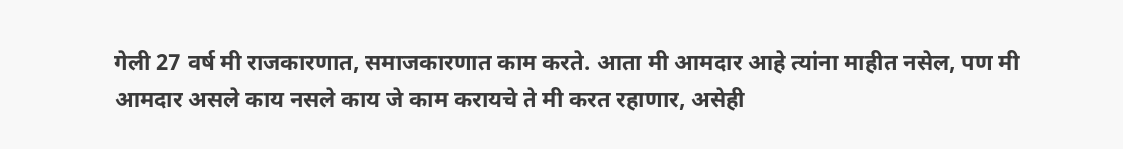गेली 27 वर्ष मी राजकारणात, समाजकारणात काम करते. आता मी आमदार आहे त्यांना माहीत नसेल, पण मी आमदार असले काय नसले काय जे काम करायचे ते मी करत रहाणार, असेही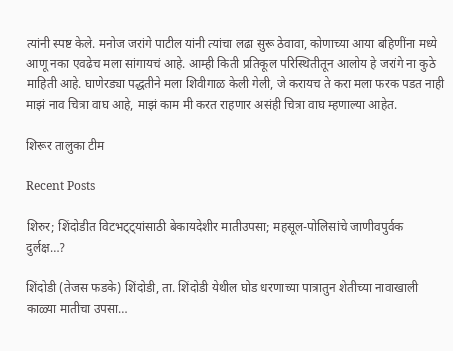त्यांनी स्पष्ट केले. मनोज जरांगे पाटील यांनी त्यांचा लढा सुरू ठेवावा, कोणाच्या आया बहिणींना मध्ये आणू नका एवढेच मला सांगायचं आहे. आम्ही किती प्रतिकूल परिस्थितीतून आलोय हे जरांगे ना कुठे माहिती आहे. घाणेरड्या पद्धतीने मला शिवीगाळ केली गेली, जे करायच ते करा मला फरक पडत नाही माझं नाव चित्रा वाघ आहे, माझं काम मी करत राहणार असंही चित्रा वाघ म्हणाल्या आहेत.

शिरूर तालुका टीम

Recent Posts

शिरुर; शिंदोडीत विटभट्ट्यांसाठी बेकायदेशीर मातीउपसा; महसूल-पोलिसांचे जाणीवपुर्वक दुर्लक्ष…?

शिंदोडी (तेजस फडके) शिंदोडी, ता. शिंदोडी येथील घोड धरणाच्या पात्रातुन शेतीच्या नावाखाली काळ्या मातीचा उपसा…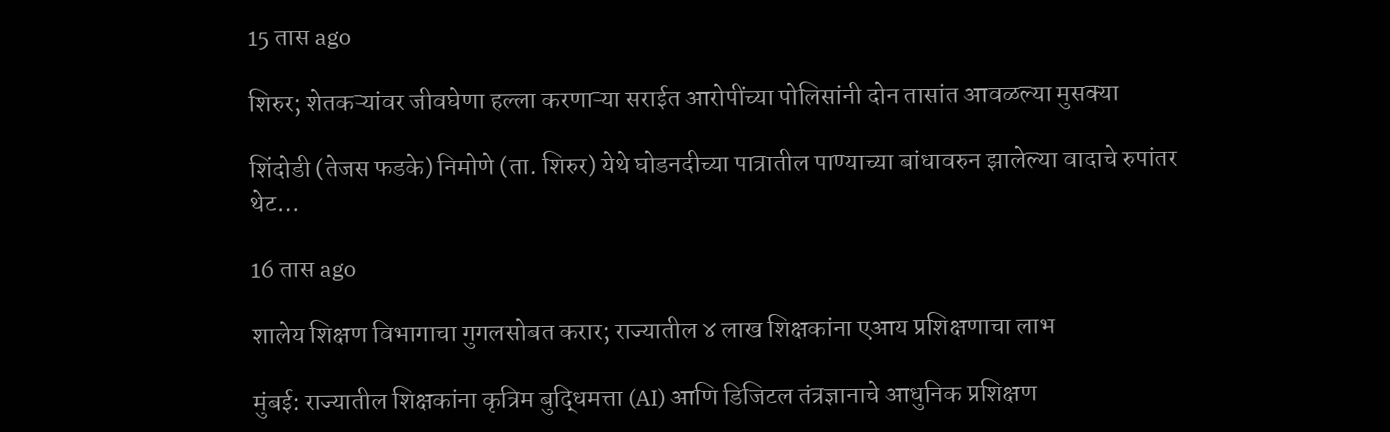15 तास ago

शिरुर; शेतकऱ्यांवर जीवघेणा हल्ला करणाऱ्या सराईत आरोपींच्या पोलिसांनी दोन तासांत आवळल्या मुसक्या

शिंदोडी (तेजस फडके) निमोणे (ता. शिरुर) येथे घोडनदीच्या पात्रातील पाण्याच्या बांधावरुन झालेल्या वादाचे रुपांतर थेट…

16 तास ago

शालेय शिक्षण विभागाचा गुगलसोबत करार; राज्यातील ४ लाख शिक्षकांना एआय प्रशिक्षणाचा लाभ

मुंबई: राज्यातील शिक्षकांना कृत्रिम बुद्धिमत्ता (AI) आणि डिजिटल तंत्रज्ञानाचे आधुनिक प्रशिक्षण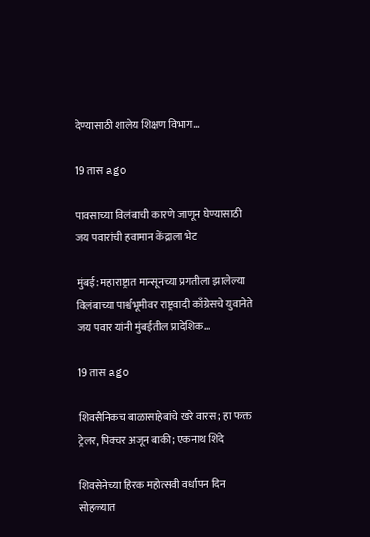देण्यासाठी शालेय शिक्षण विभाग…

19 तास ago

पावसाच्या विलंबाची कारणे जाणून घेण्यासाठी जय पवारांची हवामान केंद्राला भेट

मुंबई: महाराष्ट्रात मान्सूनच्या प्रगतीला झालेल्या विलंबाच्या पार्श्वभूमीवर राष्ट्रवादी काँग्रेसचे युवानेते जय पवार यांनी मुंबईतील प्रादेशिक…

19 तास ago

शिवसैनिकच बाळासाहेबांचे खरे वारस; हा फक्त ट्रेलर, पिक्चर अजून बाकी; एकनाथ शिंदे

शिवसेनेच्या हिरक महोत्सवी वर्धापन दिन सोहळ्यात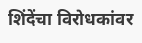शिंदेंचा विरोधकांवर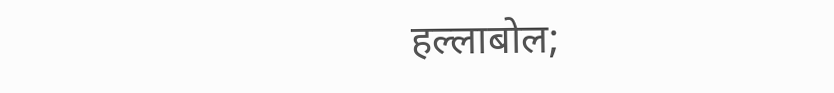हल्लाबोल;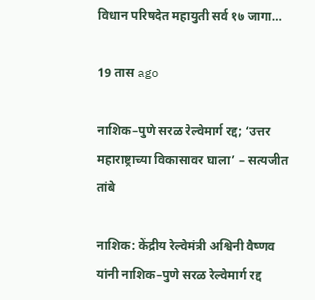विधान परिषदेत महायुती सर्व १७ जागा…

19 तास ago

नाशिक–पुणे सरळ रेल्वेमार्ग रद्द; ‘उत्तर महाराष्ट्राच्या विकासावर घाला’ – सत्यजीत तांबे

नाशिक: केंद्रीय रेल्वेमंत्री अश्विनी वैष्णव यांनी नाशिक–पुणे सरळ रेल्वेमार्ग रद्द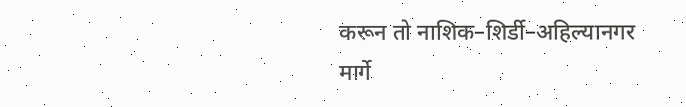करून तो नाशिक–शिर्डी–अहिल्यानगर मार्गे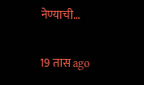नेण्याची…

19 तास ago